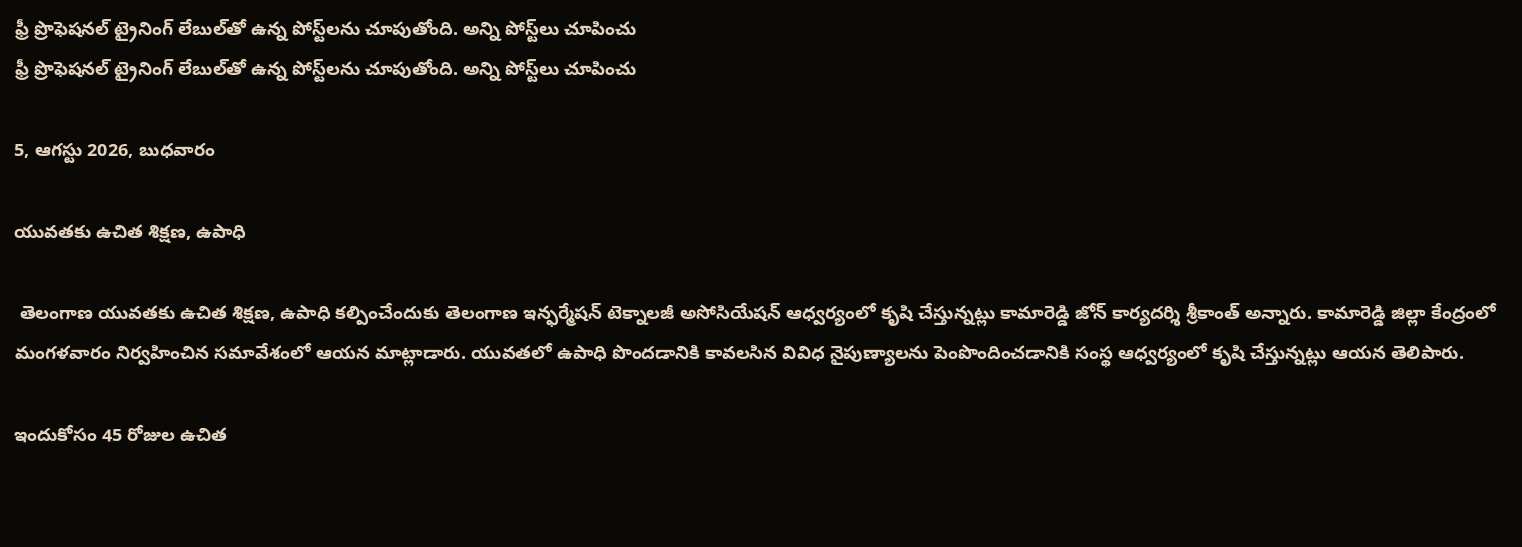ఫ్రీ ప్రొఫెషనల్ ట్రైనింగ్ లేబుల్‌తో ఉన్న పోస్ట్‌లను చూపుతోంది. అన్ని పోస్ట్‌లు చూపించు
ఫ్రీ ప్రొఫెషనల్ ట్రైనింగ్ లేబుల్‌తో ఉన్న పోస్ట్‌లను చూపుతోంది. అన్ని పోస్ట్‌లు చూపించు

5, ఆగస్టు 2026, బుధవారం

యువతకు ఉచిత శిక్షణ, ఉపాధి

 తెలంగాణ యువతకు ఉచిత శిక్షణ, ఉపాధి కల్పించేందుకు తెలంగాణ ఇన్ఫర్మేషన్ టెక్నాలజీ అసోసియేషన్ ఆధ్వర్యంలో కృషి చేస్తున్నట్లు కామారెడ్డి జోన్ కార్యదర్శి శ్రీకాంత్ అన్నారు. కామారెడ్డి జిల్లా కేంద్రంలో మంగళవారం నిర్వహించిన సమావేశంలో ఆయన మాట్లాడారు. యువతలో ఉపాధి పొందడానికి కావలసిన వివిధ నైపుణ్యాలను పెంపొందించడానికి సంస్థ ఆధ్వర్యంలో కృషి చేస్తున్నట్లు ఆయన తెలిపారు.

ఇందుకోసం 45 రోజుల ఉచిత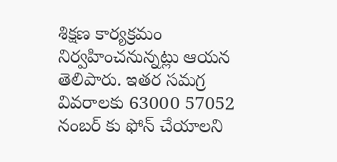శిక్షణ కార్యక్రమం నిర్వహించనున్నట్లు ఆయన తెలిపారు. ఇతర సమగ్ర వివరాలకు 63000 57052 నంబర్ కు ఫోన్ చేయాలని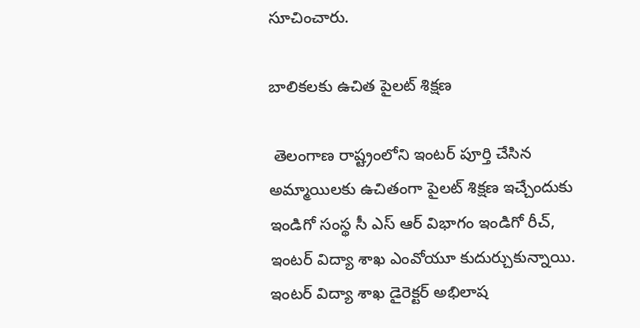సూచించారు.

బాలికలకు ఉచిత పైలట్ శిక్షణ

 తెలంగాణ రాష్ట్రంలోని ఇంటర్ పూర్తి చేసిన అమ్మాయిలకు ఉచితంగా పైలట్ శిక్షణ ఇచ్చేందుకు ఇండిగో సంస్థ సీ ఎస్ ఆర్ విభాగం ఇండిగో రీచ్, ఇంటర్ విద్యా శాఖ ఎంవోయూ కుదుర్చుకున్నాయి. ఇంటర్ విద్యా శాఖ డైరెక్టర్ అభిలాష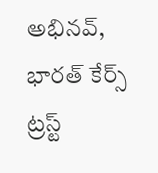అభినవ్, భారత్ కేర్స్ ట్రస్ట్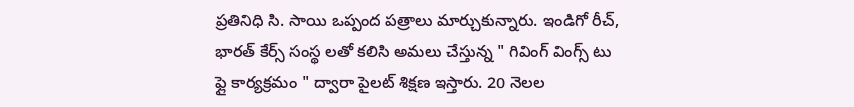ప్రతినిధి సి. సాయి ఒప్పంద పత్రాలు మార్చుకున్నారు. ఇండిగో రీచ్, భారత్ కేర్స్ సంస్థ లతో కలిసి అమలు చేస్తున్న " గివింగ్ వింగ్స్ టు ఫ్లై కార్యక్రమం " ద్వారా పైలట్ శిక్షణ ఇస్తారు. 20 నెలల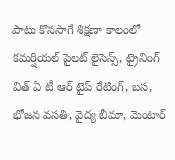పాటు కొనసాగే శిక్షణా కాలంలో కమర్షియల్ పైలట్ లైసెన్స్, ట్రైనింగ్ విత్ ఏ టీ ఆర్ టైప్ రేటింగ్, బస, భోజన వసతి, వైద్య బీమా, మెంటార్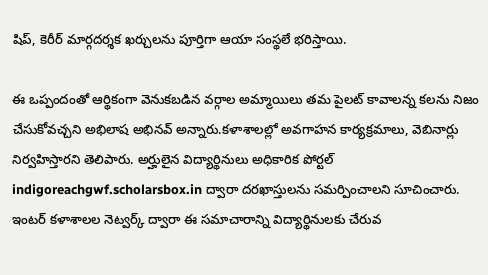షిప్, కెరీర్ మార్గదర్శక ఖర్చులను పూర్తిగా ఆయా సంస్థలే భరిస్తాయి.

ఈ ఒప్పందంతో ఆర్థికంగా వెనుకబడిన వర్గాల అమ్మాయిలు తమ పైలట్ కావాలన్న కలను నిజం చేసుకోవచ్చని అభిలాష అభినవ్ అన్నారు.కళాశాలల్లో అవగాహన కార్యక్రమాలు, వెబినార్లు నిర్వహిస్తారని తెలిపారు. అర్హులైన విద్యార్థినులు అధికారిక పోర్టల్ indigoreachgwf.scholarsbox.in ద్వారా దరఖాస్తులను సమర్పించాలని సూచించారు. ఇంటర్ కళాశాలల నెట్వర్క్ ద్వారా ఈ సమాచారాన్ని విద్యార్థినులకు చేరువ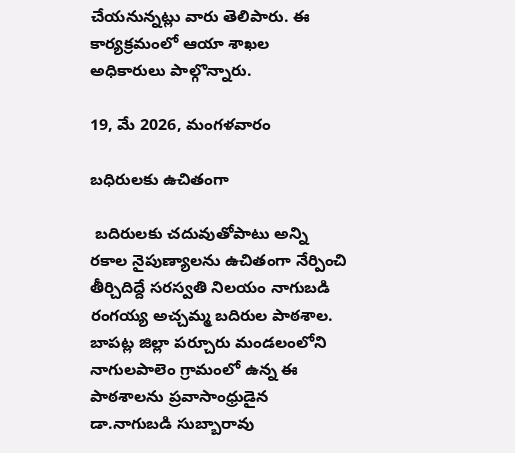చేయనున్నట్లు వారు తెలిపారు. ఈ కార్యక్రమంలో ఆయా శాఖల అధికారులు పాల్గొన్నారు.

19, మే 2026, మంగళవారం

బధిరులకు ఉచితంగా

 బదిరులకు చదువుతోపాటు అన్ని రకాల నైపుణ్యాలను ఉచితంగా నేర్పించి తీర్చిదిద్దే సరస్వతి నిలయం నాగుబడి రంగయ్య అచ్చమ్మ బదిరుల పాఠశాల. బాపట్ల జిల్లా పర్చూరు మండలంలోని నాగులపాలెం గ్రామంలో ఉన్న ఈ పాఠశాలను ప్రవాసాంధ్రుడైన డా.నాగుబడి సుబ్బారావు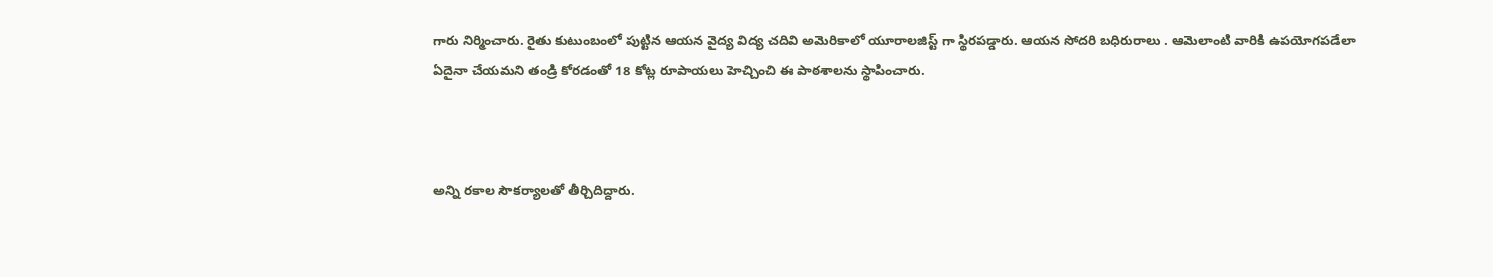గారు నిర్మించారు. రైతు కుటుంబంలో పుట్టిన ఆయన వైద్య విద్య చదివి అమెరికాలో యూరాలజిస్ట్ గా స్థిరపడ్డారు. ఆయన సోదరి బధిరురాలు . ఆమెలాంటి వారికి ఉపయోగపడేలా ఏదైనా చేయమని తండ్రి కోరడంతో 18 కోట్ల రూపాయలు హెచ్చించి ఈ పాఠశాలను స్థాపించారు.



అన్ని రకాల సౌకర్యాలతో తీర్చిదిద్దారు.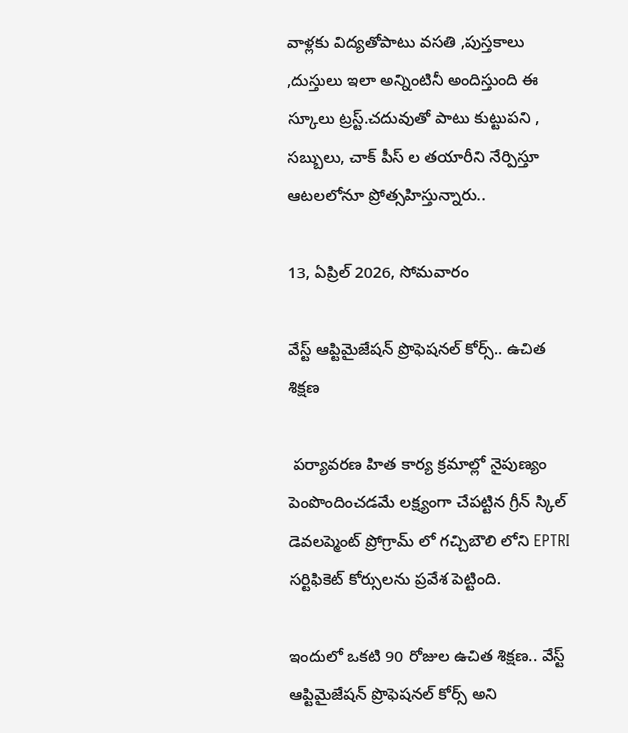వాళ్లకు విద్యతోపాటు వసతి ,పుస్తకాలు ,దుస్తులు ఇలా అన్నింటినీ అందిస్తుంది ఈ స్కూలు ట్రస్ట్.చదువుతో పాటు కుట్టుపని , సబ్బులు, చాక్ పీస్ ల తయారీని నేర్పిస్తూ ఆటలలోనూ ప్రోత్సహిస్తున్నారు..

13, ఏప్రిల్ 2026, సోమవారం

వేస్ట్ ఆప్టిమైజేషన్ ప్రొఫెషనల్ కోర్స్.. ఉచిత శిక్షణ

 పర్యావరణ హిత కార్య క్రమాల్లో నైపుణ్యం పెంపొందించడమే లక్ష్యంగా చేపట్టిన గ్రీన్ స్కిల్ డెవలప్మెంట్ ప్రోగ్రామ్ లో గచ్చిబౌలి లోని EPTRI సర్టిఫికెట్ కోర్సులను ప్రవేశ పెట్టింది.

ఇందులో ఒకటి 90 రోజుల ఉచిత శిక్షణ.. వేస్ట్ ఆప్టిమైజేషన్ ప్రొఫెషనల్ కోర్స్ అని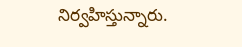నిర్వహిస్తున్నారు.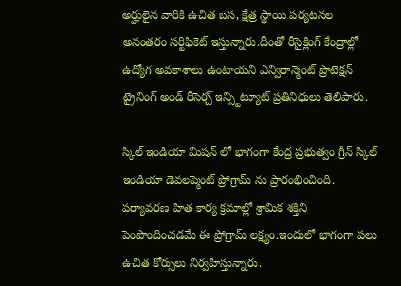అర్హులైన వారికి ఉచిత బస, క్షేత్ర స్థాయి పర్యటనల అనంతరం సర్టిఫికెట్ ఇస్తున్నారు.దీంతో రీసైక్లింగ్ కేంద్రాల్లో ఉద్యోగ అవకాశాలు ఉంటాయని ఎన్విరాన్మెంట్ ప్రొటెక్షన్ ట్రైనింగ్ అండ్ రీసెర్చ్ ఇన్స్టిట్యూట్ ప్రతినిధులు తెలిపారు.

స్కిల్ ఇండియా మిషన్ లో భాగంగా కేంద్ర ప్రభుత్వం గ్రీన్ స్కిల్ ఇండియా డెవలప్మెంట్ ప్రోగ్రామ్ ను ప్రారంభించింది. పర్యావరణ హిత కార్య క్రమాల్లో శ్రామిక శక్తిని పెంపొందించడమే ఈ ప్రోగ్రామ్ లక్ష్యం.ఇందులో భాగంగా పలు ఉచిత కోర్సులు నిర్వహిస్తున్నారు.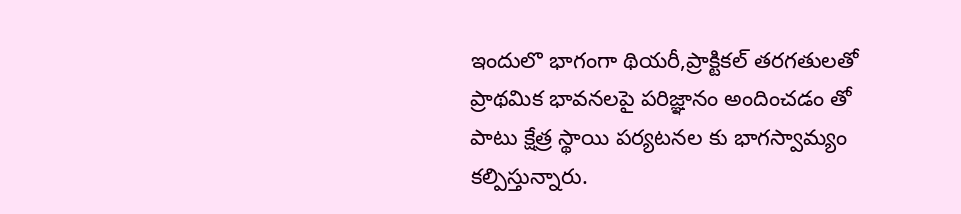ఇందులొ భాగంగా థియరీ,ప్రాక్టికల్ తరగతులతో ప్రాథమిక భావనలపై పరిజ్ఞానం అందించడం తో పాటు క్షేత్ర స్థాయి పర్యటనల కు భాగస్వామ్యం కల్పిస్తున్నారు.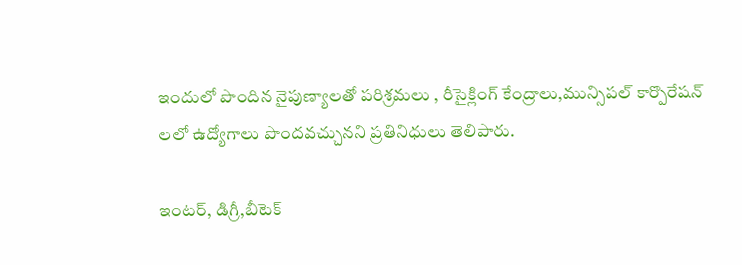ఇందులో పొందిన నైపుణ్యాలతో పరిశ్రమలు , రీసైక్లింగ్ కేంద్రాలు,మున్సిపల్ కార్పొరేషన్ లలో ఉద్యోగాలు పొందవచ్చునని ప్రతినిధులు తెలిపారు.

ఇంటర్, డిగ్రీ,బీటెక్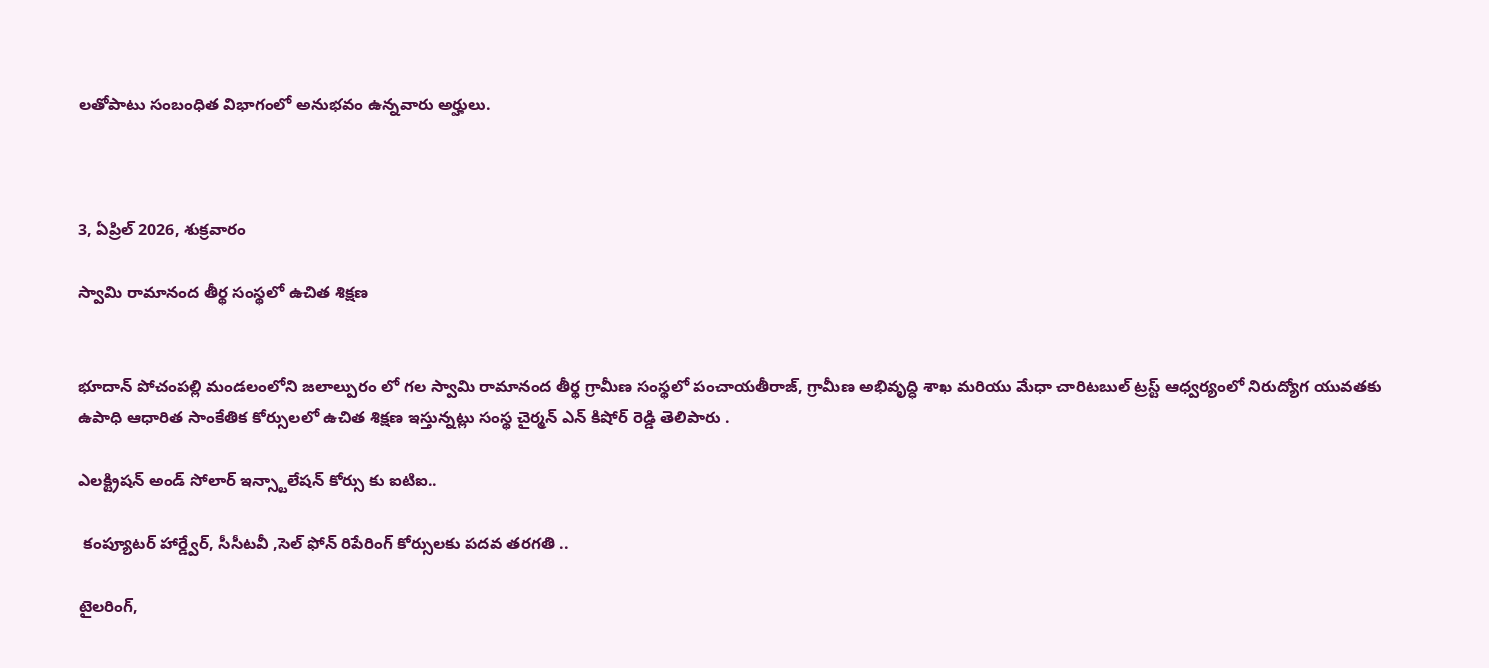లతోపాటు సంబంధిత విభాగంలో అనుభవం ఉన్నవారు అర్హులు.



3, ఏప్రిల్ 2026, శుక్రవారం

స్వామి రామానంద తీర్థ సంస్థలో ఉచిత శిక్షణ


భూదాన్ పోచంపల్లి మండలంలోని జలాల్పురం లో గల స్వామి రామానంద తీర్థ గ్రామీణ సంస్థలో పంచాయతీరాజ్, గ్రామీణ అభివృద్ధి శాఖ మరియు మేధా చారిటబుల్ ట్రస్ట్ ఆధ్వర్యంలో నిరుద్యోగ యువతకు ఉపాధి ఆధారిత సాంకేతిక కోర్సులలో ఉచిత శిక్షణ ఇస్తున్నట్లు సంస్థ చైర్మన్ ఎన్ కిషోర్ రెడ్డి తెలిపారు .

ఎలక్ట్రిషన్ అండ్ సోలార్ ఇన్స్టాలేషన్ కోర్సు కు ఐటిఐ..

 కంప్యూటర్ హార్డ్వేర్, సీసీటవీ ,సెల్ ఫోన్ రిపేరింగ్ కోర్సులకు పదవ తరగతి ..

టైలరింగ్,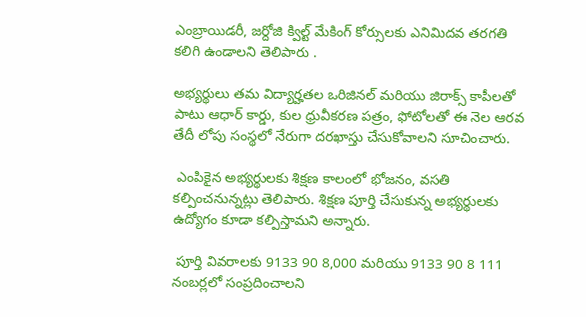ఎంబ్రాయిడరీ, జర్దోజి క్విల్ట్ మేకింగ్ కోర్సులకు ఎనిమిదవ తరగతి కలిగి ఉండాలని తెలిపారు .

అభ్యర్థులు తమ విద్యార్హతల ఒరిజినల్ మరియు జిరాక్స్ కాపీలతో పాటు ఆధార్ కార్డు, కుల ధ్రువీకరణ పత్రం, ఫోటోలతో ఈ నెల ఆరవ తేదీ లోపు సంస్థలో నేరుగా దరఖాస్తు చేసుకోవాలని సూచించారు.

 ఎంపికైన అభ్యర్థులకు శిక్షణ కాలంలో భోజనం, వసతి కల్పించనున్నట్లు తెలిపారు. శిక్షణ పూర్తి చేసుకున్న అభ్యర్థులకు ఉద్యోగం కూడా కల్పిస్తామని అన్నారు.

 పూర్తి వివరాలకు 9133 90 8,000 మరియు 9133 90 8 111 నంబర్లలో సంప్రదించాలని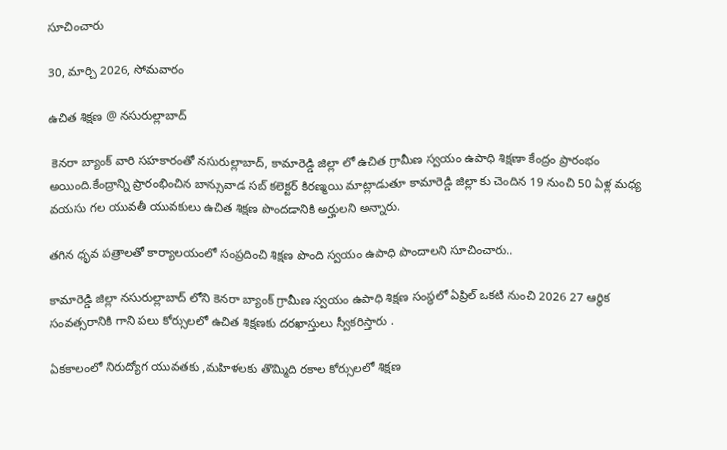సూచించారు

30, మార్చి 2026, సోమవారం

ఉచిత శిక్షణ @ నసురుల్లాబాద్

 కెనరా బ్యాంక్ వారి సహకారంతో నసురుల్లాబాద్, కామారెడ్డి జిల్లా లో ఉచిత గ్రామీణ స్వయం ఉపాధి శిక్షణా కేంద్రం ప్రారంభం అయింది.కేంద్రాన్ని ప్రారంభించిన బాన్సువాడ సబ్ కలెక్టర్ కిరణ్మయి మాట్లాడుతూ కామారెడ్డి జిల్లా కు చెందిన 19 నుంచి 50 ఏళ్ల మధ్య వయసు గల యువతీ యువకులు ఉచిత శిక్షణ పొందడానికి అర్హులని అన్నారు.

తగిన ధృవ పత్రాలతో కార్యాలయంలో సంప్రదించి శిక్షణ పొంది స్వయం ఉపాధి పొందాలని సూచించారు..

కామారెడ్డి జిల్లా నసురుల్లాబాద్ లోని కెనరా బ్యాంక్ గ్రామీణ స్వయం ఉపాధి శిక్షణ సంస్థలో ఏప్రిల్ ఒకటి నుంచి 2026 27 ఆర్థిక సంవత్సరానికి గాని పలు కోర్సులలో ఉచిత శిక్షణకు దరఖాస్తులు స్వీకరిస్తారు .

ఏకకాలంలో నిరుద్యోగ యువతకు ,మహిళలకు తొమ్మిది రకాల కోర్సులలో శిక్షణ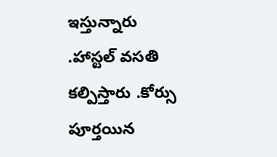ఇస్తున్నారు .హాస్టల్ వసతి కల్పిస్తారు .కోర్సు పూర్తయిన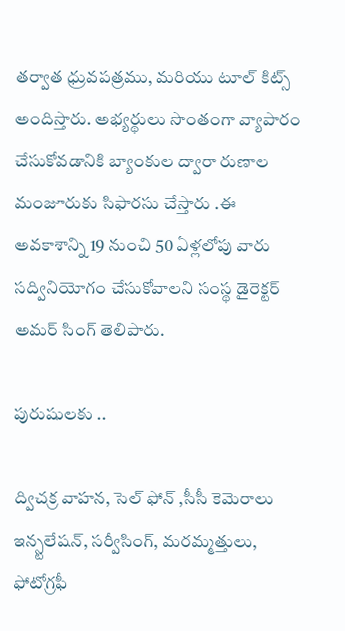తర్వాత ధ్రువపత్రము, మరియు టూల్ కిట్స్ అందిస్తారు. అభ్యర్థులు సొంతంగా వ్యాపారం చేసుకోవడానికి బ్యాంకుల ద్వారా రుణాల మంజూరుకు సిఫారసు చేస్తారు .ఈ అవకాశాన్ని 19 నుంచి 50 ఏళ్లలోపు వారు సద్వినియోగం చేసుకోవాలని సంస్థ డైరెక్టర్ అమర్ సింగ్ తెలిపారు.

పురుషులకు ..

ద్విచక్ర వాహన, సెల్ ఫోన్ ,సీసీ కెమెరాలు ఇన్స్టలేషన్, సర్వీసింగ్, మరమ్మత్తులు,  ఫోటోగ్రఫీ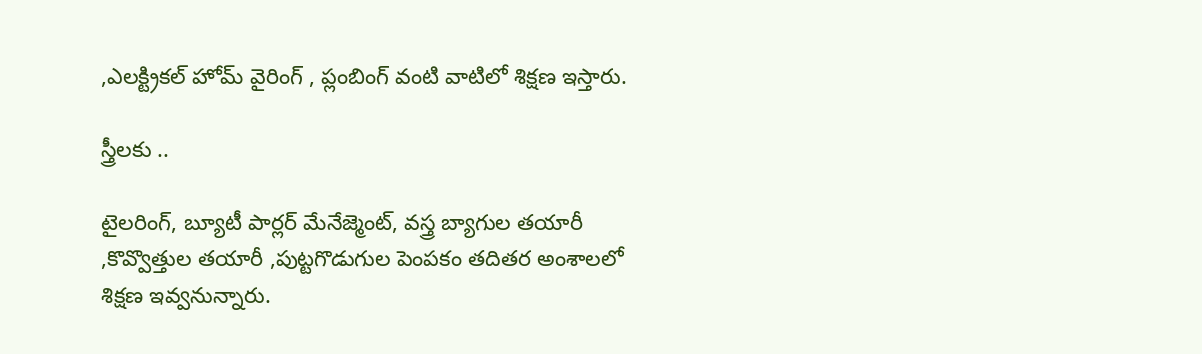,ఎలక్ట్రికల్ హోమ్ వైరింగ్ , ప్లంబింగ్ వంటి వాటిలో శిక్షణ ఇస్తారు.

స్త్రీలకు ..

టైలరింగ్, బ్యూటీ పార్లర్ మేనేజ్మెంట్, వస్త్ర బ్యాగుల తయారీ ,కొవ్వొత్తుల తయారీ ,పుట్టగొడుగుల పెంపకం తదితర అంశాలలో శిక్షణ ఇవ్వనున్నారు.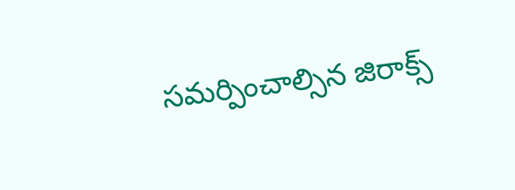సమర్పించాల్సిన జిరాక్స్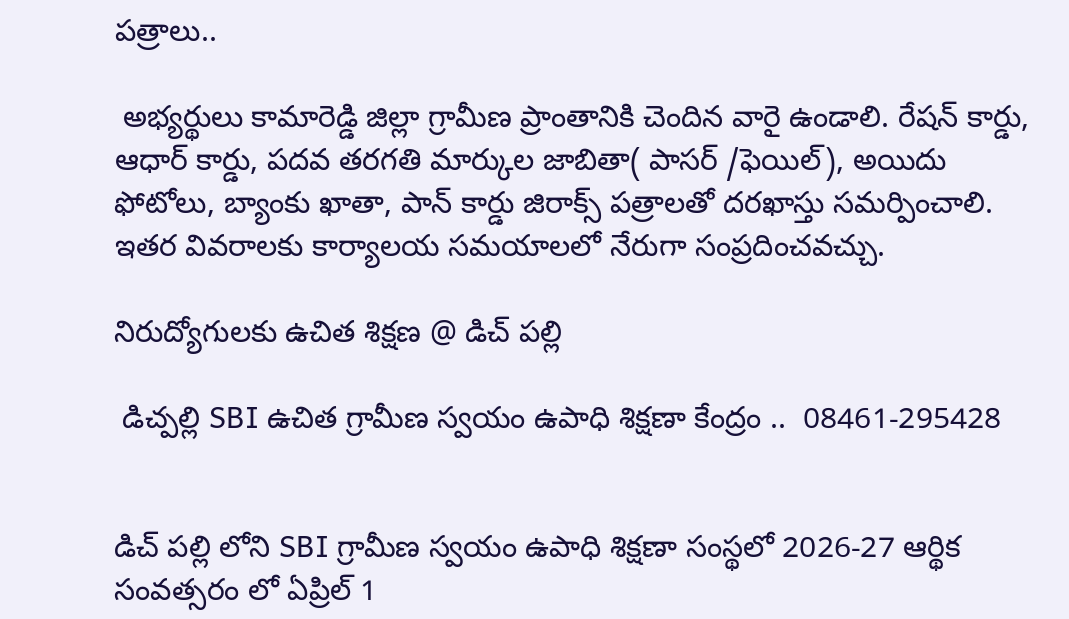పత్రాలు..

 అభ్యర్థులు కామారెడ్డి జిల్లా గ్రామీణ ప్రాంతానికి చెందిన వారై ఉండాలి. రేషన్ కార్డు, ఆధార్ కార్డు, పదవ తరగతి మార్కుల జాబితా( పాసర్ /ఫెయిల్), అయిదు ఫోటోలు, బ్యాంకు ఖాతా, పాన్ కార్డు జిరాక్స్ పత్రాలతో దరఖాస్తు సమర్పించాలి. ఇతర వివరాలకు కార్యాలయ సమయాలలో నేరుగా సంప్రదించవచ్చు.

నిరుద్యోగులకు ఉచిత శిక్షణ @ డిచ్ పల్లి

 డిచ్పల్లి SBI ఉచిత గ్రామీణ స్వయం ఉపాధి శిక్షణా కేంద్రం ..  08461-295428


డిచ్ పల్లి లోని SBI గ్రామీణ స్వయం ఉపాధి శిక్షణా సంస్థలో 2026-27 ఆర్థిక సంవత్సరం లో ఏప్రిల్ 1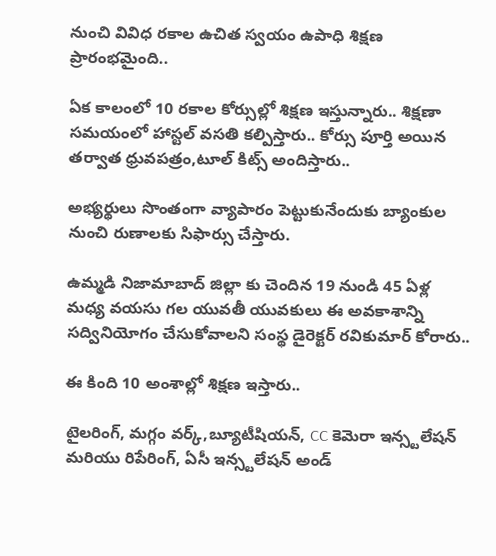నుంచి వివిధ రకాల ఉచిత స్వయం ఉపాధి శిక్షణ  ప్రారంభమైంది..

ఏక కాలంలో 10 రకాల కోర్సుల్లో శిక్షణ ఇస్తున్నారు.. శిక్షణా సమయంలో హాస్టల్ వసతి కల్పిస్తారు.. కోర్సు పూర్తి అయిన తర్వాత ధ్రువపత్రం,టూల్ కిట్స్ అందిస్తారు..

అభ్యర్థులు సొంతంగా వ్యాపారం పెట్టుకునేందుకు బ్యాంకుల నుంచి రుణాలకు సిఫార్సు చేస్తారు.

ఉమ్మడి నిజామాబాద్ జిల్లా కు చెందిన 19 నుండి 45 ఏళ్ల మధ్య వయసు గల యువతీ యువకులు ఈ అవకాశాన్ని సద్వినియోగం చేసుకోవాలని సంస్థ డైరెక్టర్ రవికుమార్ కోరారు..

ఈ కింది 10 అంశాల్లో శిక్షణ ఇస్తారు..

టైలరింగ్, మగ్గం వర్క్,బ్యూటీషియన్, CC కెమెరా ఇన్స్టలేషన్ మరియు రిపేరింగ్, ఏసీ ఇన్స్టలేషన్ అండ్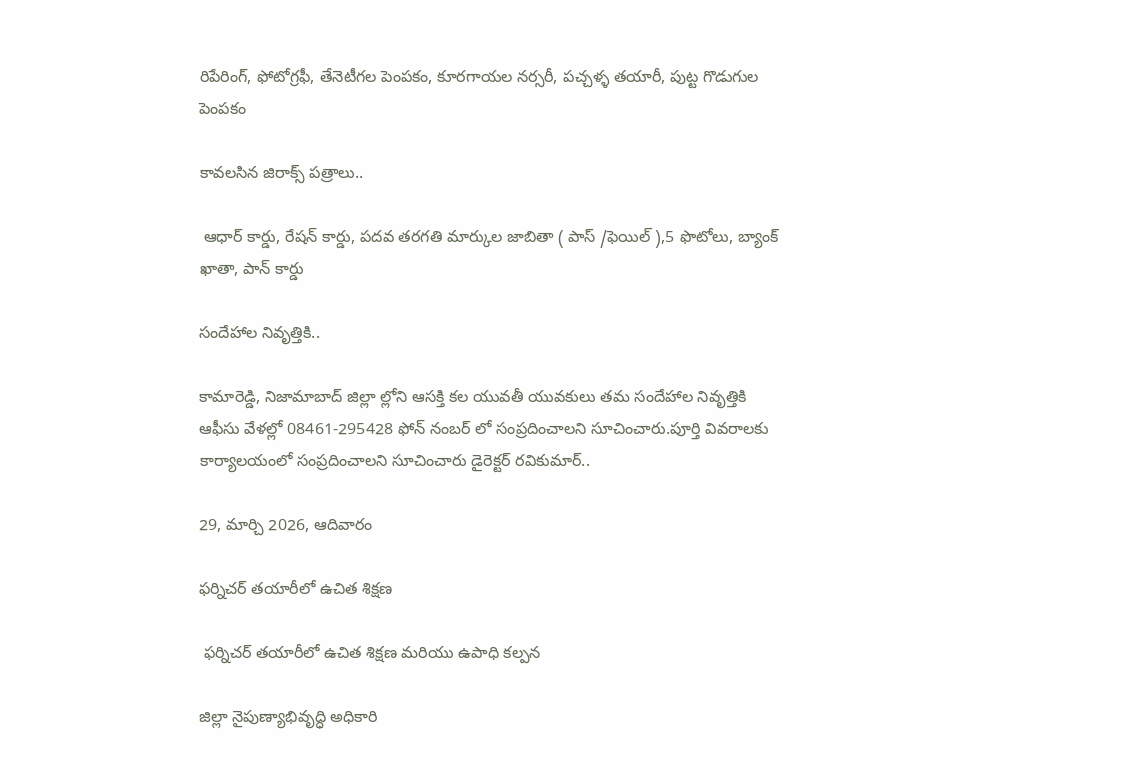రిపేరింగ్, ఫోటోగ్రఫీ, తేనెటీగల పెంపకం, కూరగాయల నర్సరీ, పచ్చళ్ళ తయారీ, పుట్ట గొడుగుల పెంపకం

కావలసిన జిరాక్స్ పత్రాలు..

 ఆధార్ కార్డు, రేషన్ కార్డు, పదవ తరగతి మార్కుల జాబితా ( పాస్ /ఫెయిల్ ),5 ఫొటోలు, బ్యాంక్ ఖాతా, పాన్ కార్డు

సందేహాల నివృత్తికి..

కామారెడ్డి, నిజామాబాద్ జిల్లా ల్లోని ఆసక్తి కల యువతీ యువకులు తమ సందేహాల నివృత్తికి ఆఫీసు వేళల్లో 08461-295428 ఫోన్ నంబర్ లో సంప్రదించాలని సూచించారు.పూర్తి వివరాలకు కార్యాలయంలో సంప్రదించాలని సూచించారు డైరెక్టర్ రవికుమార్..

29, మార్చి 2026, ఆదివారం

ఫర్నిచర్ తయారీలో ఉచిత శిక్షణ

 ఫర్నిచర్ తయారీలో ఉచిత శిక్షణ మరియు ఉపాధి కల్పన

జిల్లా నైపుణ్యాభివృద్ధి అధికారి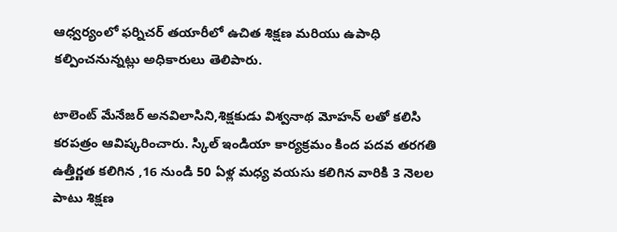ఆధ్వర్యంలో ఫర్నిచర్ తయారీలో ఉచిత శిక్షణ మరియు ఉపాధి కల్పించనున్నట్లు అధికారులు తెలిపారు.

టాలెంట్ మేనేజర్ అనవిలాసిని,శిక్షకుడు విశ్వనాథ మోహన్ లతో కలిసి కరపత్రం ఆవిష్కరించారు. స్కిల్ ఇండియా కార్యక్రమం కింద పదవ తరగతి ఉత్తీర్ణత కలిగిన ,16 నుండి 50 ఏళ్ల మధ్య వయసు కలిగిన వారికి 3 నెలల పాటు శిక్షణ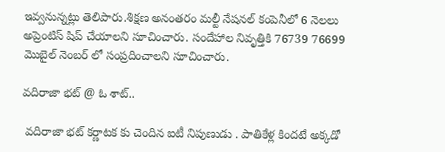ఇవ్వనున్నట్లు తెలిపారు.శిక్షణ అనంతరం మల్టీ నేషనల్ కంపెనీలో 6 నెలలు అప్రెంటిస్ షిప్ చేయాలని సూచించారు. సందేహాల నివృత్తికి 76739 76699 మొబైల్ నెంబర్ లో సంప్రదించాలని సూచించారు.

వదిరాజా భట్ @ ఓ శాట్..

 వదిరాజా భట్ కర్ణాటక కు చెందిన ఐటీ నిపుణుడు . పాతికేళ్ల కిందటే అక్కడో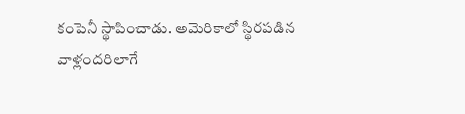కంపెనీ స్థాపించాడు. అమెరికాలో స్థిరపడిన వాళ్లందరిలాగే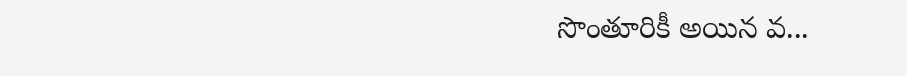సొంతూరికీ అయిన వ...